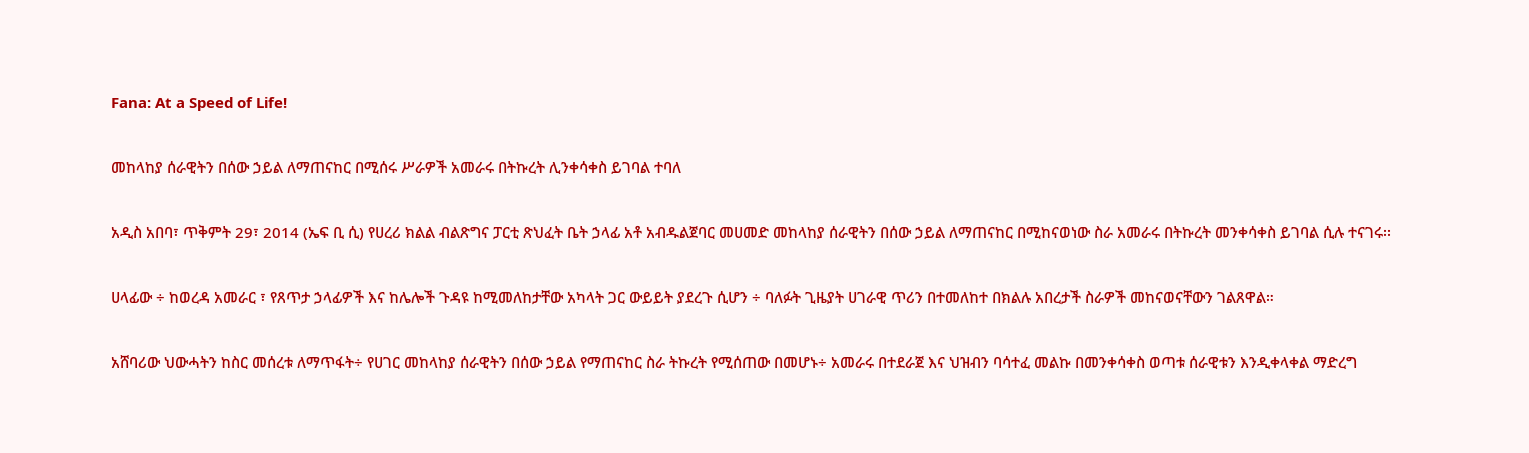Fana: At a Speed of Life!

መከላከያ ሰራዊትን በሰው ኃይል ለማጠናከር በሚሰሩ ሥራዎች አመራሩ በትኩረት ሊንቀሳቀስ ይገባል ተባለ

አዲስ አበባ፣ ጥቅምት 29፣ 2014 (ኤፍ ቢ ሲ) የሀረሪ ክልል ብልጽግና ፓርቲ ጽህፈት ቤት ኃላፊ አቶ አብዱልጀባር መሀመድ መከላከያ ሰራዊትን በሰው ኃይል ለማጠናከር በሚከናወነው ስራ አመራሩ በትኩረት መንቀሳቀስ ይገባል ሲሉ ተናገሩ፡፡

ሀላፊው ÷ ከወረዳ አመራር ፣ የጸጥታ ኃላፊዎች እና ከሌሎች ጉዳዩ ከሚመለከታቸው አካላት ጋር ውይይት ያደረጉ ሲሆን ÷ ባለፉት ጊዜያት ሀገራዊ ጥሪን በተመለከተ በክልሉ አበረታች ስራዎች መከናወናቸውን ገልጸዋል።

አሸባሪው ህውሓትን ከስር መሰረቱ ለማጥፋት÷ የሀገር መከላከያ ሰራዊትን በሰው ኃይል የማጠናከር ስራ ትኩረት የሚሰጠው በመሆኑ÷ አመራሩ በተደራጀ እና ህዝብን ባሳተፈ መልኩ በመንቀሳቀስ ወጣቱ ሰራዊቱን እንዲቀላቀል ማድረግ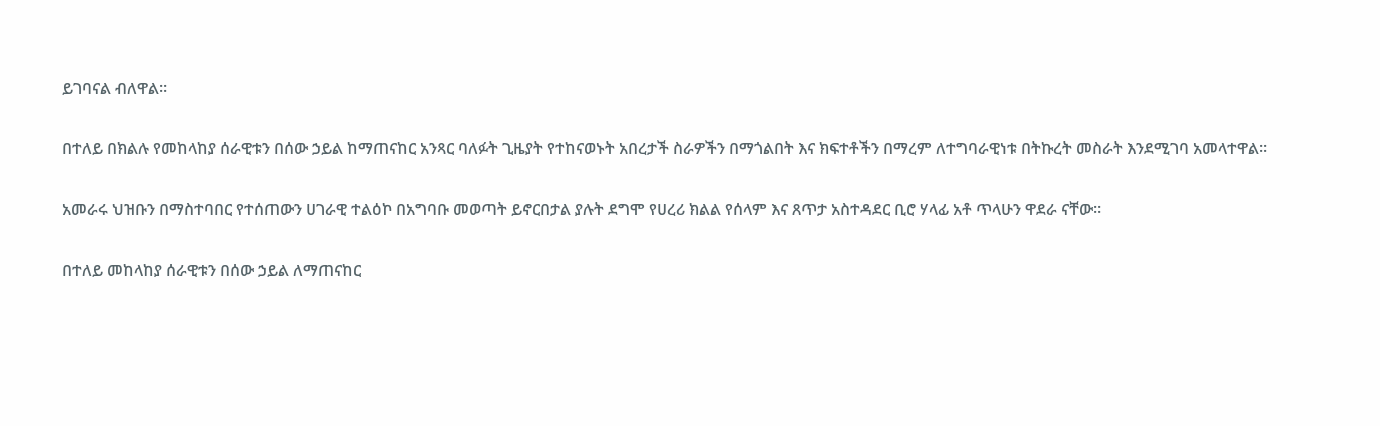ይገባናል ብለዋል።

በተለይ በክልሉ የመከላከያ ሰራዊቱን በሰው ኃይል ከማጠናከር አንጻር ባለፉት ጊዜያት የተከናወኑት አበረታች ስራዎችን በማጎልበት እና ክፍተቶችን በማረም ለተግባራዊነቱ በትኩረት መስራት እንደሚገባ አመላተዋል፡፡

አመራሩ ህዝቡን በማስተባበር የተሰጠውን ሀገራዊ ተልዕኮ በአግባቡ መወጣት ይኖርበታል ያሉት ደግሞ የሀረሪ ክልል የሰላም እና ጸጥታ አስተዳደር ቢሮ ሃላፊ አቶ ጥላሁን ዋደራ ናቸው።

በተለይ መከላከያ ሰራዊቱን በሰው ኃይል ለማጠናከር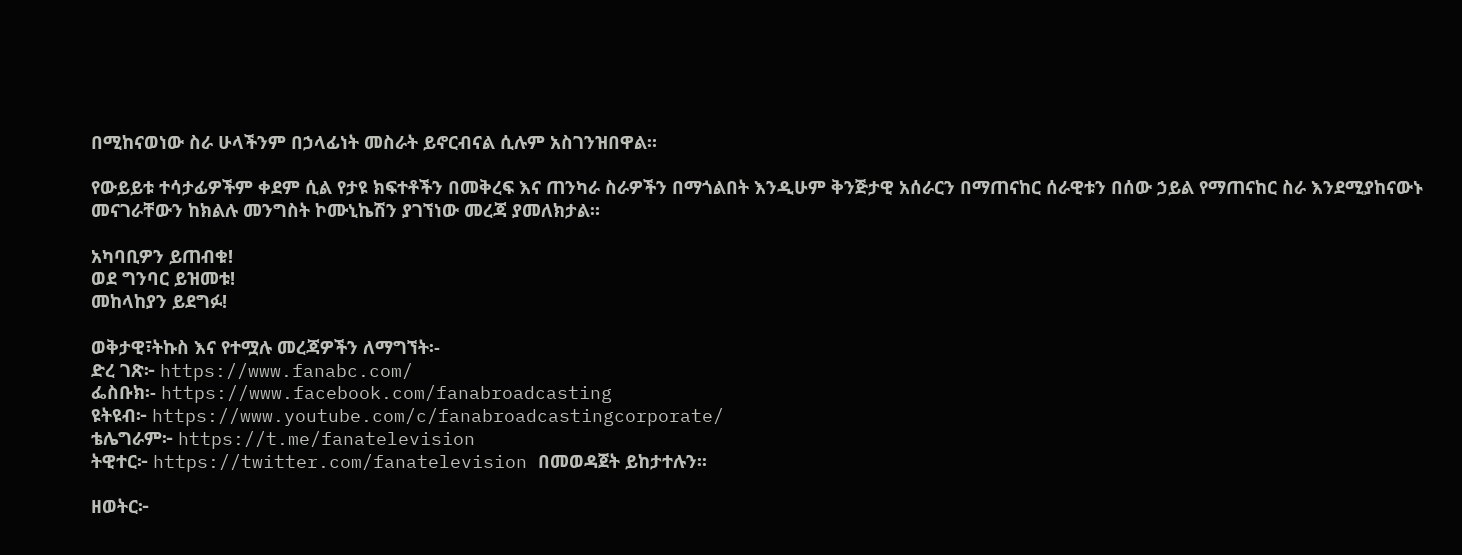በሚከናወነው ስራ ሁላችንም በኃላፊነት መስራት ይኖርብናል ሲሉም አስገንዝበዋል።

የውይይቱ ተሳታፊዎችም ቀደም ሲል የታዩ ክፍተቶችን በመቅረፍ እና ጠንካራ ስራዎችን በማጎልበት እንዲሁም ቅንጅታዊ አሰራርን በማጠናከር ሰራዊቱን በሰው ኃይል የማጠናከር ስራ እንደሚያከናውኑ መናገራቸውን ከክልሉ መንግስት ኮሙኒኬሽን ያገኘነው መረጃ ያመለክታል።

አካባቢዎን ይጠብቁ!
ወደ ግንባር ይዝመቱ!
መከላከያን ይደግፉ!

ወቅታዊ፣ትኩስ እና የተሟሉ መረጃዎችን ለማግኘት፡-
ድረ ገጽ፦ https://www.fanabc.com/
ፌስቡክ፡- https://www.facebook.com/fanabroadcasting
ዩትዩብ፦ https://www.youtube.com/c/fanabroadcastingcorporate/
ቴሌግራም፦ https://t.me/fanatelevision
ትዊተር፦ https://twitter.com/fanatelevision በመወዳጀት ይከታተሉን፡፡

ዘወትር፦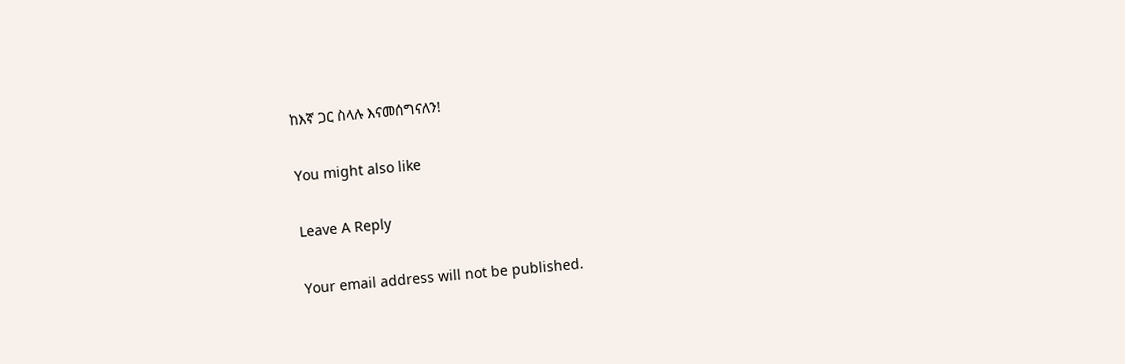ከእኛ ጋር ስላሉ እናመሰግናለን!

You might also like

Leave A Reply

Your email address will not be published.